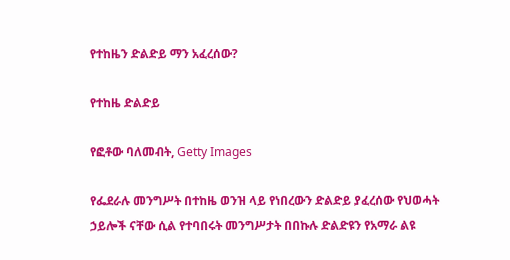የተከዜን ድልድይ ማን አፈረሰው?

የተከዜ ድልድይ

የፎቶው ባለመብት, Getty Images

የፌደራሉ መንግሥት በተከዜ ወንዝ ላይ የነበረውን ድልድይ ያፈረሰው የህወሓት ኃይሎች ናቸው ሲል የተባበሩት መንግሥታት በበኩሉ ድልድዩን የአማራ ልዩ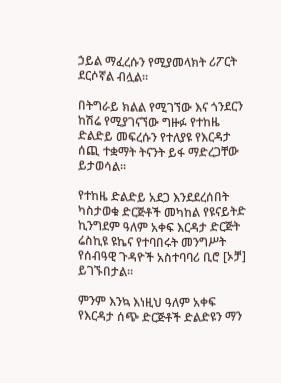ኃይል ማፈረሱን የሚያመላክት ሪፖርት ደርሶኛል ብሏል።

በትግራይ ክልል የሚገኘው እና ጎንደርን ከሽሬ የሚያገናኘው ግዙፉ የተከዜ ድልድይ መፍረሱን የተለያዩ የእርዳታ ሰጪ ተቋማት ትናንት ይፋ ማድረጋቸው ይታወሳል።

የተከዜ ድልድይ አደጋ እንደደረሰበት ካስታወቁ ድርጅቶች መካከል የዩናይትድ ኪንግደም ዓለም አቀፍ እርዳታ ድርጅት ሬስኪዩ ዩኬና የተባበሩት መንግሥት የሰብዓዊ ጉዳዮች አስተባባሪ ቢሮ [ኦቻ] ይገኙበታል።

ምንም እንኳ እነዚህ ዓለም አቀፍ የእርዳታ ሰጭ ድርጅቶች ድልድዩን ማን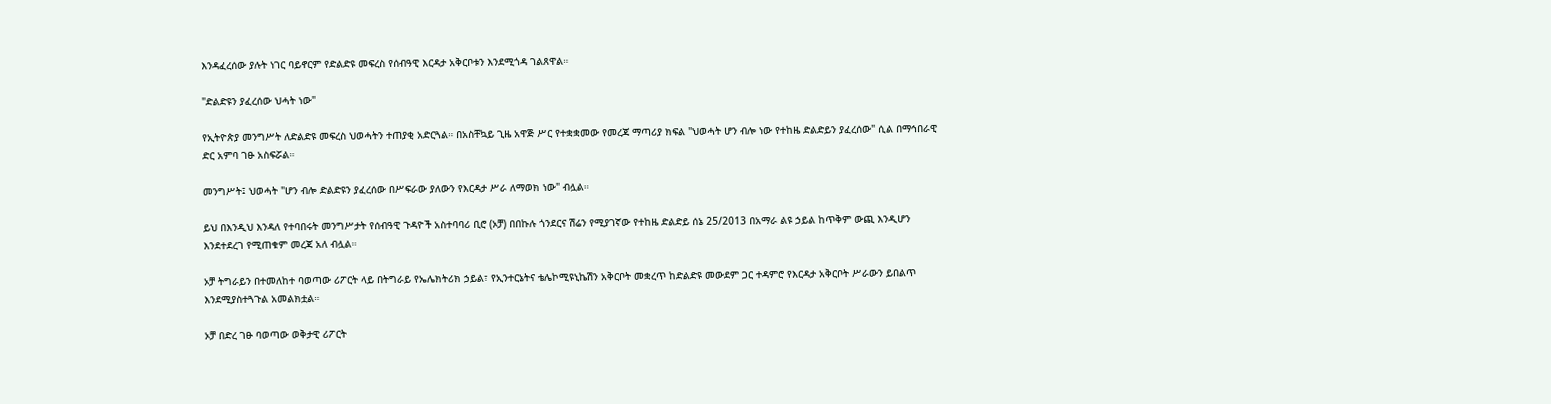እንዳፈረሰው ያሉት ነገር ባይኖርም የድልድዩ መፍረስ የሰብዓዊ እርዳታ አቅርቦቱን እንደሚጎዳ ገልጸዋል።

"ድልድዩን ያፈረሰው ህሓት ነው"

የኢትዮጵያ መንግሥት ለድልድዩ መፍረስ ህወሓትን ተጠያቂ አድርጓል። በአስቸኳይ ጊዜ አዋጅ ሥር የተቋቋመው የመረጃ ማጣሪያ ክፍል "ህወሓት ሆን ብሎ ነው የተከዜ ድልድይን ያፈረሰው" ሲል በማኅበራዊ ድር አምባ ገፁ አስፍሯል።

መንግሥት፤ ህወሓት "ሆን ብሎ ድልድዩን ያፈረሰው በሥፍራው ያለውን የእርዳታ ሥራ ለማወክ ነው" ብሏል።

ይህ በእንዲህ እንዳለ የተባበሩት መንግሥታት የሰብዓዊ ጉዳዮች አስተባባሪ ቢሮ (ኦቻ) በበኩሉ ጎንደርና ሽሬን የሚያገኛው የተከዜ ድልድይ ሰኔ 25/2013 በአማራ ልዩ ኃይል ከጥቅም ውጪ እንዲሆን እንደተደረገ የሚጠቁም መረጃ አለ ብሏል።

ኦቻ ትግራይን በተመለከተ ባወጣው ሪፖርት ላይ በትግራይ የኤሌክትሪክ ኃይል፣ የኢንተርኔትና ቴሌኮሚዩኒኬሽን አቅርቦት መቋረጥ ከድልድዩ መውደም ጋር ተዳምሮ የእርዳታ አቅርቦት ሥራውን ይበልጥ እንደሚያስተጓጉል አመልክቷል።

ኦቻ በድረ ገፁ ባወጣው ወቅታዊ ሪፖርት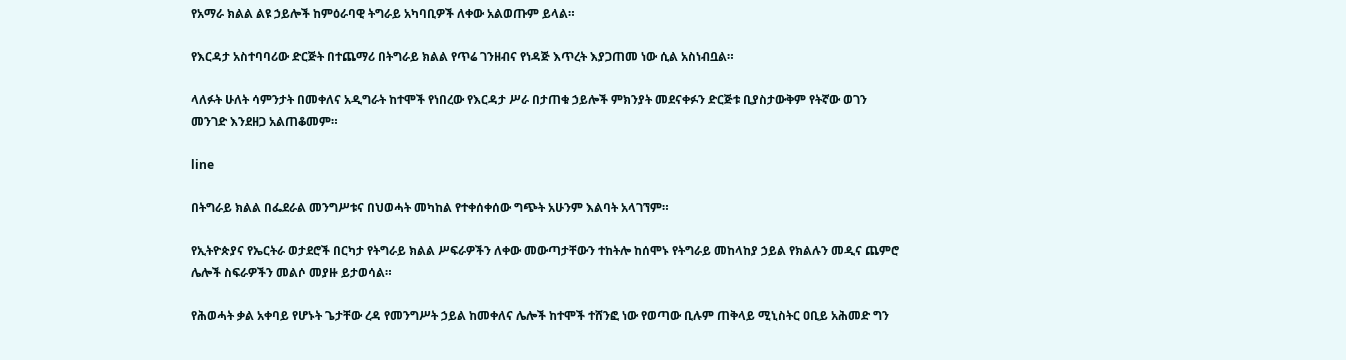የአማራ ክልል ልዩ ኃይሎች ከምዕራባዊ ትግራይ አካባቢዎች ለቀው አልወጡም ይላል።

የእርዳታ አስተባባሪው ድርጅት በተጨማሪ በትግራይ ክልል የጥሬ ገንዘብና የነዳጅ እጥረት እያጋጠመ ነው ሲል አስነብቧል።

ላለፉት ሁለት ሳምንታት በመቀለና አዲግራት ከተሞች የነበረው የእርዳታ ሥራ በታጠቁ ኃይሎች ምክንያት መደናቀፉን ድርጅቱ ቢያስታውቅም የትኛው ወገን መንገድ እንደዘጋ አልጠቆመም።

line

በትግራይ ክልል በፌደራል መንግሥቱና በህወሓት መካከል የተቀሰቀሰው ግጭት አሁንም እልባት አላገኘም።

የኢትዮጵያና የኤርትራ ወታደሮች በርካታ የትግራይ ክልል ሥፍራዎችን ለቀው መውጣታቸውን ተከትሎ ከሰሞኑ የትግራይ መከላከያ ኃይል የክልሉን መዲና ጨምሮ ሌሎች ስፍራዎችን መልሶ መያዙ ይታወሳል።

የሕወሓት ቃል አቀባይ የሆኑት ጌታቸው ረዳ የመንግሥት ኃይል ከመቀለና ሌሎች ከተሞች ተሸንፎ ነው የወጣው ቢሉም ጠቅላይ ሚኒስትር ዐቢይ አሕመድ ግን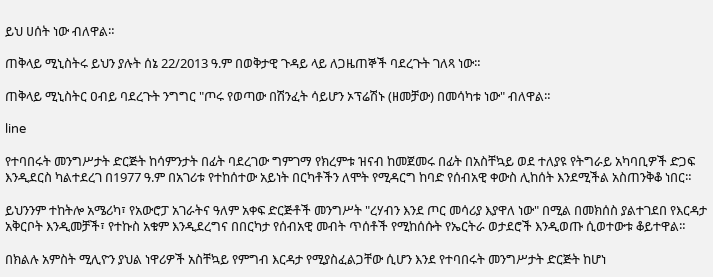ይህ ሀሰት ነው ብለዋል።

ጠቅላይ ሚኒስትሩ ይህን ያሉት ሰኔ 22/2013 ዓ.ም በወቅታዊ ጉዳይ ላይ ለጋዜጠኞች ባደረጉት ገለጻ ነው።

ጠቅላይ ሚኒስትር ዐብይ ባደረጉት ንግግር "ጦሩ የወጣው በሽንፈት ሳይሆን ኦፕሬሽኑ (ዘመቻው) በመሳካቱ ነው" ብለዋል።

line

የተባበሩት መንግሥታት ድርጅት ከሳምንታት በፊት ባደረገው ግምገማ የክረምቱ ዝናብ ከመጀመሩ በፊት በአስቸኳይ ወደ ተለያዩ የትግራይ አካባቢዎች ድጋፍ እንዲደርስ ካልተደረገ በ1977 ዓ.ም በአገሪቱ የተከሰተው አይነት በርካቶችን ለሞት የሚዳርግ ከባድ የሰብአዊ ቀውስ ሊከሰት እንደሚችል አስጠንቅቆ ነበር።

ይህንንም ተከትሎ አሜሪካ፣ የአውሮፓ አገራትና ዓለም አቀፍ ድርጅቶች መንግሥት "ረሃብን እንደ ጦር መሳሪያ እያዋለ ነው" በሚል በመክሰስ ያልተገደበ የእርዳታ አቅርቦት እንዲመቻች፣ የተኩስ አቁም እንዲደረግና በበርካታ የሰብአዊ መብት ጥሰቶች የሚከሰሱት የኤርትራ ወታደሮች እንዲወጡ ሲወተውቱ ቆይተዋል።

በክልሉ አምስት ሚሊዮን ያህል ነዋሪዎች አስቸኳይ የምግብ እርዳታ የሚያስፈልጋቸው ሲሆን እንደ የተባበሩት መንግሥታት ድርጅት ከሆነ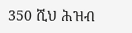350 ሺህ ሕዝብ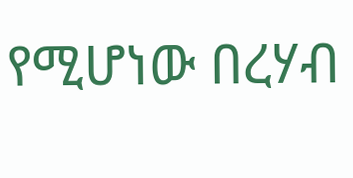የሚሆነው በረሃብ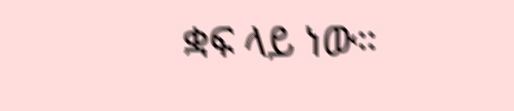ቋፍ ላይ ነው።